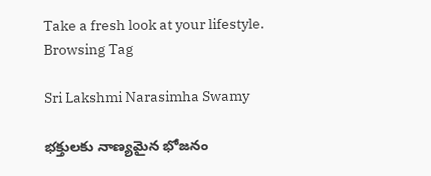Take a fresh look at your lifestyle.
Browsing Tag

Sri Lakshmi Narasimha Swamy

భక్తులకు నాణ్యమైన భోజనం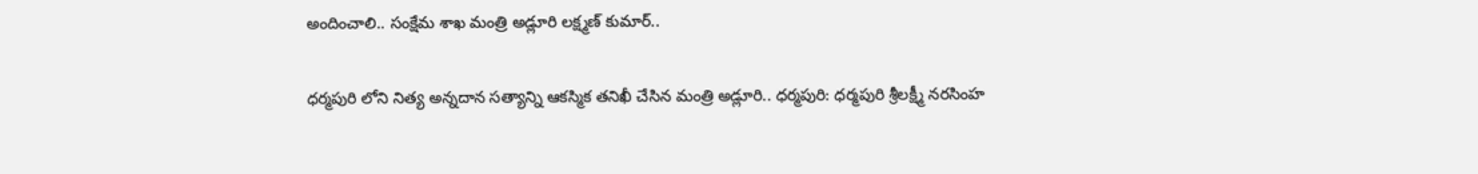అందించాలి.. సంక్షేమ శాఖ మంత్రి అడ్లూరి లక్ష్మణ్ కుమార్..

ధర్మపురి లోని నిత్య అన్నదాన సత్యాన్ని ఆకస్మిక తనిఖీ చేసిన మంత్రి అడ్లూరి.. ధర్మపురి: ధర్మపురి శ్రీలక్ష్మీ నరసింహ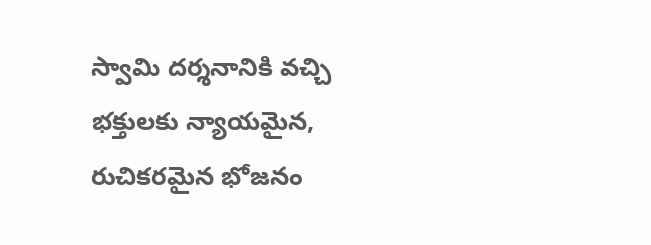స్వామి దర్శనానికి వచ్చి భక్తులకు న్యాయమైన, రుచికరమైన భోజనం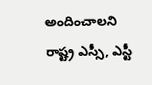అందించాలని రాష్ట్ర ఎస్సీ, ఎస్టీ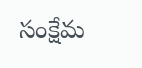సంక్షేమ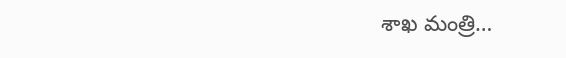శాఖ మంత్రి…